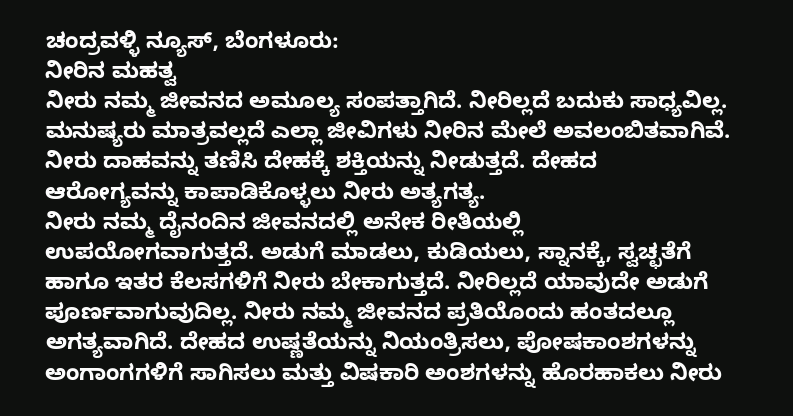ಚಂದ್ರವಳ್ಳಿ ನ್ಯೂಸ್, ಬೆಂಗಳೂರು:
ನೀರಿನ ಮಹತ್ವ
ನೀರು ನಮ್ಮ ಜೀವನದ ಅಮೂಲ್ಯ ಸಂಪತ್ತಾಗಿದೆ. ನೀರಿಲ್ಲದೆ ಬದುಕು ಸಾಧ್ಯವಿಲ್ಲ. ಮನುಷ್ಯರು ಮಾತ್ರವಲ್ಲದೆ ಎಲ್ಲಾ ಜೀವಿಗಳು ನೀರಿನ ಮೇಲೆ ಅವಲಂಬಿತವಾಗಿವೆ. ನೀರು ದಾಹವನ್ನು ತಣಿಸಿ ದೇಹಕ್ಕೆ ಶಕ್ತಿಯನ್ನು ನೀಡುತ್ತದೆ. ದೇಹದ ಆರೋಗ್ಯವನ್ನು ಕಾಪಾಡಿಕೊಳ್ಳಲು ನೀರು ಅತ್ಯಗತ್ಯ.
ನೀರು ನಮ್ಮ ದೈನಂದಿನ ಜೀವನದಲ್ಲಿ ಅನೇಕ ರೀತಿಯಲ್ಲಿ ಉಪಯೋಗವಾಗುತ್ತದೆ. ಅಡುಗೆ ಮಾಡಲು, ಕುಡಿಯಲು, ಸ್ನಾನಕ್ಕೆ, ಸ್ವಚ್ಛತೆಗೆ ಹಾಗೂ ಇತರ ಕೆಲಸಗಳಿಗೆ ನೀರು ಬೇಕಾಗುತ್ತದೆ. ನೀರಿಲ್ಲದೆ ಯಾವುದೇ ಅಡುಗೆ ಪೂರ್ಣವಾಗುವುದಿಲ್ಲ. ನೀರು ನಮ್ಮ ಜೀವನದ ಪ್ರತಿಯೊಂದು ಹಂತದಲ್ಲೂ ಅಗತ್ಯವಾಗಿದೆ. ದೇಹದ ಉಷ್ಣತೆಯನ್ನು ನಿಯಂತ್ರಿಸಲು, ಪೋಷಕಾಂಶಗಳನ್ನು ಅಂಗಾಂಗಗಳಿಗೆ ಸಾಗಿಸಲು ಮತ್ತು ವಿಷಕಾರಿ ಅಂಶಗಳನ್ನು ಹೊರಹಾಕಲು ನೀರು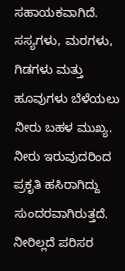ಸಹಾಯಕವಾಗಿದೆ.
ಸಸ್ಯಗಳು, ಮರಗಳು, ಗಿಡಗಳು ಮತ್ತು ಹೂವುಗಳು ಬೆಳೆಯಲು ನೀರು ಬಹಳ ಮುಖ್ಯ. ನೀರು ಇರುವುದರಿಂದ ಪ್ರಕೃತಿ ಹಸಿರಾಗಿದ್ದು ಸುಂದರವಾಗಿರುತ್ತದೆ. ನೀರಿಲ್ಲದೆ ಪರಿಸರ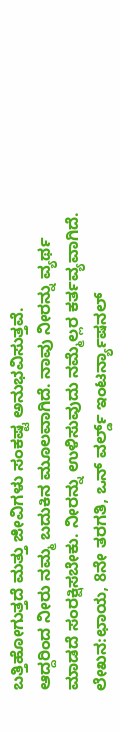ಬತ್ತಿಹೋಗುತ್ತದೆ ಮತ್ತು ಜೀವಿಗಳು ಸಂಕಷ್ಟ ಅನುಭವಿಸುತ್ತವೆ.
ಆದ್ದರಿಂದ ನೀರು ನಮ್ಮ ಬದುಕಿನ ಮೂಲವಾಗಿದೆ. ನಾವು ನೀರನ್ನು ವ್ಯರ್ಥ ಮಾಡದೆ ಸಂರಕ್ಷಿಸಬೇಕು. ನೀರನ್ನು ಉಳಿಸುವುದು ನಮ್ಮೆಲ್ಲರ ಕರ್ತವ್ಯವಾಗಿದೆ. ಲೇಖನ:ಛಾಯ, 8ನೇ ತರಗತಿ, ಒನ್ ವರ್ಲ್ಡ್ ಇಂಟರ್ನ್ಯಾಷನಲ್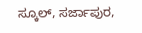ಸ್ಕೂಲ್, ಸರ್ಜಾಪುರ,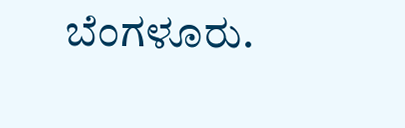ಬೆಂಗಳೂರು.